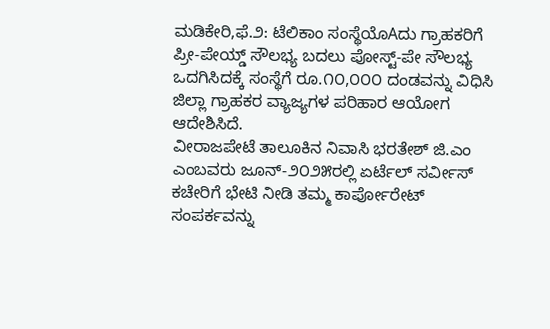ಮಡಿಕೇರಿ,ಫೆ.೨: ಟೆಲಿಕಾಂ ಸಂಸ್ಥೆಯೊAದು ಗ್ರಾಹಕರಿಗೆ ಪ್ರೀ-ಪೇಯ್ಡ್ ಸೌಲಭ್ಯ ಬದಲು ಪೋಸ್ಟ್-ಪೇ ಸೌಲಭ್ಯ ಒದಗಿಸಿದಕ್ಕೆ ಸಂಸ್ಥೆಗೆ ರೂ.೧೦,೦೦೦ ದಂಡವನ್ನು ವಿಧಿಸಿ ಜಿಲ್ಲಾ ಗ್ರಾಹಕರ ವ್ಯಾಜ್ಯಗಳ ಪರಿಹಾರ ಆಯೋಗ ಆದೇಶಿಸಿದೆ.
ವೀರಾಜಪೇಟೆ ತಾಲೂಕಿನ ನಿವಾಸಿ ಭರತೇಶ್ ಜಿ.ಎಂ ಎಂಬವರು ಜೂನ್-೨೦೨೫ರಲ್ಲಿ ಏರ್ಟೆಲ್ ಸರ್ವೀಸ್ ಕಚೇರಿಗೆ ಭೇಟಿ ನೀಡಿ ತಮ್ಮ ಕಾರ್ಪೋರೇಟ್ ಸಂಪರ್ಕವನ್ನು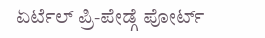ಏರ್ಟೆಲ್ ಪ್ರಿ-ಪೇಡ್ಗೆ ಪೋರ್ಟ್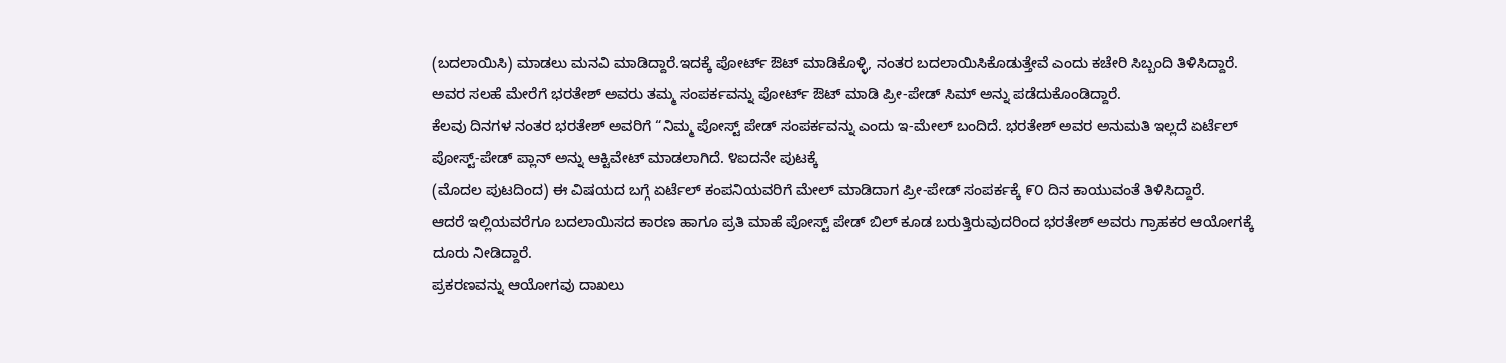(ಬದಲಾಯಿಸಿ) ಮಾಡಲು ಮನವಿ ಮಾಡಿದ್ದಾರೆ.ಇದಕ್ಕೆ ಪೋರ್ಟ್ ಔಟ್ ಮಾಡಿಕೊಳ್ಳಿ, ನಂತರ ಬದಲಾಯಿಸಿಕೊಡುತ್ತೇವೆ ಎಂದು ಕಚೇರಿ ಸಿಬ್ಬಂದಿ ತಿಳಿಸಿದ್ದಾರೆ. ಅವರ ಸಲಹೆ ಮೇರೆಗೆ ಭರತೇಶ್ ಅವರು ತಮ್ಮ ಸಂಪರ್ಕವನ್ನು ಪೋರ್ಟ್ ಔಟ್ ಮಾಡಿ ಪ್ರೀ-ಪೇಡ್ ಸಿಮ್ ಅನ್ನು ಪಡೆದುಕೊಂಡಿದ್ದಾರೆ.
ಕೆಲವು ದಿನಗಳ ನಂತರ ಭರತೇಶ್ ಅವರಿಗೆ “ನಿಮ್ಮ ಪೋಸ್ಟ್ ಪೇಡ್ ಸಂಪರ್ಕವನ್ನು ಎಂದು ಇ-ಮೇಲ್ ಬಂದಿದೆ. ಭರತೇಶ್ ಅವರ ಅನುಮತಿ ಇಲ್ಲದೆ ಏರ್ಟೆಲ್ ಪೋಸ್ಟ್-ಪೇಡ್ ಪ್ಲಾನ್ ಅನ್ನು ಆಕ್ಟಿವೇಟ್ ಮಾಡಲಾಗಿದೆ. ೪ಐದನೇ ಪುಟಕ್ಕೆ
(ಮೊದಲ ಪುಟದಿಂದ) ಈ ವಿಷಯದ ಬಗ್ಗೆ ಏರ್ಟೆಲ್ ಕಂಪನಿಯವರಿಗೆ ಮೇಲ್ ಮಾಡಿದಾಗ ಪ್ರೀ-ಪೇಡ್ ಸಂಪರ್ಕಕ್ಕೆ ೯೦ ದಿನ ಕಾಯುವಂತೆ ತಿಳಿಸಿದ್ದಾರೆ.
ಆದರೆ ಇಲ್ಲಿಯವರೆಗೂ ಬದಲಾಯಿಸದ ಕಾರಣ ಹಾಗೂ ಪ್ರತಿ ಮಾಹೆ ಪೋಸ್ಟ್ ಪೇಡ್ ಬಿಲ್ ಕೂಡ ಬರುತ್ತಿರುವುದರಿಂದ ಭರತೇಶ್ ಅವರು ಗ್ರಾಹಕರ ಆಯೋಗಕ್ಕೆ ದೂರು ನೀಡಿದ್ದಾರೆ.
ಪ್ರಕರಣವನ್ನು ಆಯೋಗವು ದಾಖಲು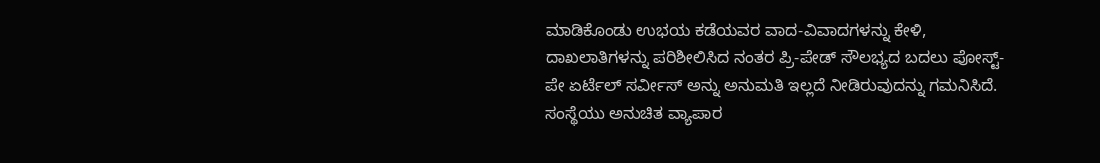ಮಾಡಿಕೊಂಡು ಉಭಯ ಕಡೆಯವರ ವಾದ-ವಿವಾದಗಳನ್ನು ಕೇಳಿ, ದಾಖಲಾತಿಗಳನ್ನು ಪರಿಶೀಲಿಸಿದ ನಂತರ ಪ್ರಿ-ಪೇಡ್ ಸೌಲಭ್ಯದ ಬದಲು ಪೋಸ್ಟ್-ಪೇ ಏರ್ಟೆಲ್ ಸರ್ವೀಸ್ ಅನ್ನು ಅನುಮತಿ ಇಲ್ಲದೆ ನೀಡಿರುವುದನ್ನು ಗಮನಿಸಿದೆ.
ಸಂಸ್ಥೆಯು ಅನುಚಿತ ವ್ಯಾಪಾರ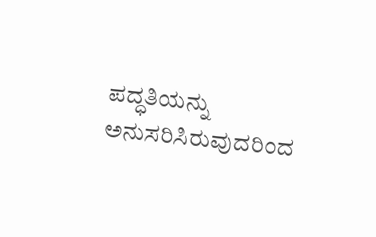ಪದ್ಧತಿಯನ್ನು ಅನುಸರಿಸಿರುವುದರಿಂದ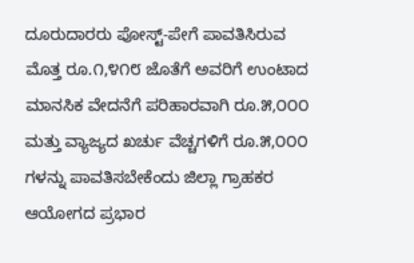ದೂರುದಾರರು ಪೋಸ್ಟ್-ಪೇಗೆ ಪಾವತಿಸಿರುವ ಮೊತ್ತ ರೂ.೧,೪೧೮ ಜೊತೆಗೆ ಅವರಿಗೆ ಉಂಟಾದ ಮಾನಸಿಕ ವೇದನೆಗೆ ಪರಿಹಾರವಾಗಿ ರೂ.೫,೦೦೦ ಮತ್ತು ವ್ಯಾಜ್ಯದ ಖರ್ಚು ವೆಚ್ಚಗಳಿಗೆ ರೂ.೫,೦೦೦ ಗಳನ್ನು ಪಾವತಿಸಬೇಕೆಂದು ಜಿಲ್ಲಾ ಗ್ರಾಹಕರ ಆಯೋಗದ ಪ್ರಭಾರ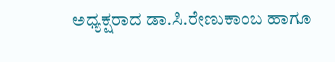ಅಧ್ಯಕ್ಷರಾದ ಡಾ.ಸಿ.ರೇಣುಕಾಂಬ ಹಾಗೂ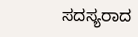ಸದಸ್ಯರಾದ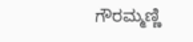ಗೌರಮ್ಮಣ್ಣಿ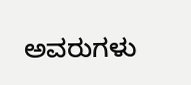ಅವರುಗಳು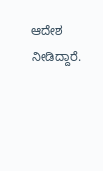ಆದೇಶ ನೀಡಿದ್ದಾರೆ.